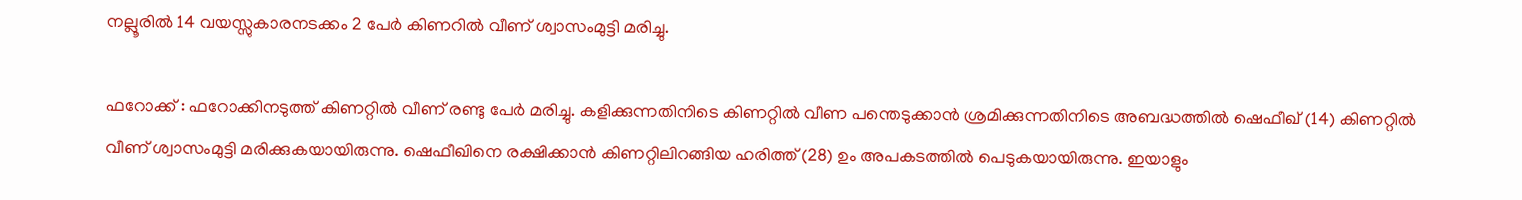നല്ലൂരില്‍ 14 വയസ്സുകാരനടക്കം 2 പേര്‍ കിണറില്‍ വീണ് ശ്വാസംമുട്ടി മരിച്ചു.

ഫറോക്ക് : ഫറോക്കിനടുത്ത് കിണറ്റില്‍ വീണ് രണ്ടു പേര്‍ മരിച്ചു. കളിക്കുന്നതിനിടെ കിണറ്റില്‍ വീണ പന്തെടുക്കാന്‍ ശ്രമിക്കുന്നതിനിടെ അബദ്ധത്തില്‍ ഷെഫീഖ് (14) കിണറ്റില്‍ വീണ് ശ്വാസംമുട്ടി മരിക്കുകയായിരുന്നു. ഷെഫീഖിനെ രക്ഷിക്കാന്‍ കിണറ്റിലിറങ്ങിയ ഹരിത്ത് (28) ഉം അപകടത്തില്‍ പെടുകയായിരുന്നു. ഇയാളും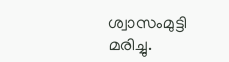ശ്വാസംമുട്ടി മരിച്ചു.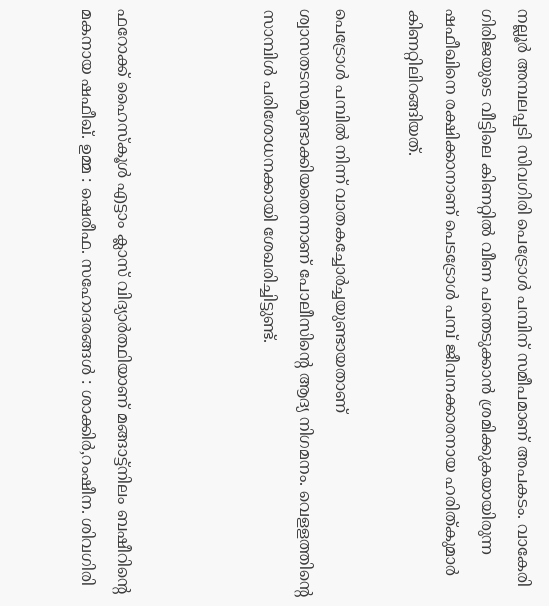നല്ലൂര്‍ അമ്പലപ്പടി സിവഗിരി പെട്രോള്‍ പമ്പിന് സമീപമാണ് അപകടം. വാകേരി ഗിരിജയുടെ വീട്ടിലെ കിണറ്റില്‍ വീണ പന്തെടുക്കാന്‍ ശ്രമിക്കുകയായിരുന്ന ഷഫീഖിനെ രക്ഷിക്കാനാണ് പെടട്രോള്‍ പമ്പ് ജീവനക്കാരനായ ഹരിത്കുമാര്‍ കിണറ്റിലിറങ്ങിയത്.

പെട്രോള്‍ പമ്പില്‍ നിന്ന് വാതകച്ചോര്‍ച്ചയുണ്ടായതാണ് ശ്വാസതടസമുണ്ടാക്കിയതെന്നാണ് പോലീസിന്റെ ആദ്യ നിഗമനം. വെളളത്തിന്റെ സാമ്പിള്‍ പരിശോധനക്കായി ശേഖരിച്ചിട്ടുണ്ട്.



ഫറോക്ക് ഹൈസ്‌കൂള്‍ എട്ടാം ക്ലാസ് വിദ്യാര്‍ത്ഥിയാണ് മങ്ങാട്ട്‌നിലം ബഷീറിന്റെ മകനായ ഷഫീഖ്. ഉമ്മ : ഷെരീഫ. സഹോദരങ്ങള്‍ : ശാക്കിര്‍,റംഷീന. ശിവഗിരി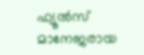ഫ്യൂല്‍സ് മാനേജരായ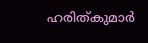ഹരിത്കുമാര്‍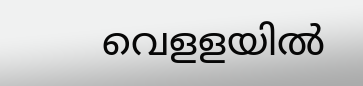വെളളയില്‍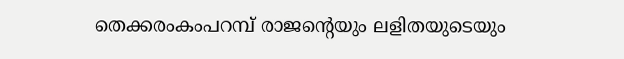തെക്കരംകംപറമ്പ് രാജന്റെയും ലളിതയുടെയും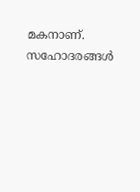മകനാണ്. സഹോദരങ്ങള്‍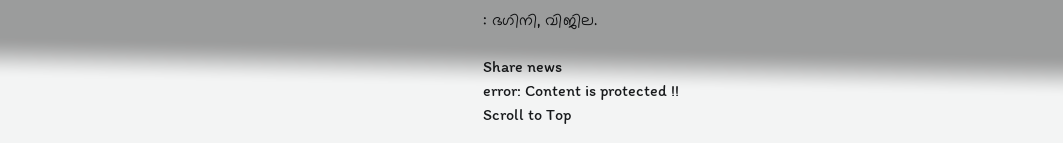: ഭഗിനി, വിജില.

Share news
error: Content is protected !!
Scroll to Top